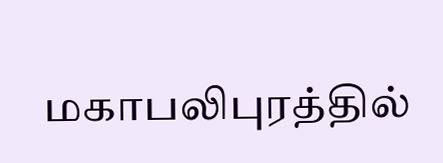மகாபலிபுரத்தில்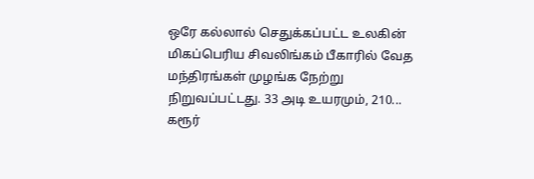ஒரே கல்லால் செதுக்கப்பட்ட உலகின் மிகப்பெரிய சிவலிங்கம் பீகாரில் வேத மந்திரங்கள் முழங்க நேற்று நிறுவப்பட்டது. 33 அடி உயரமும், 210...
கரூர்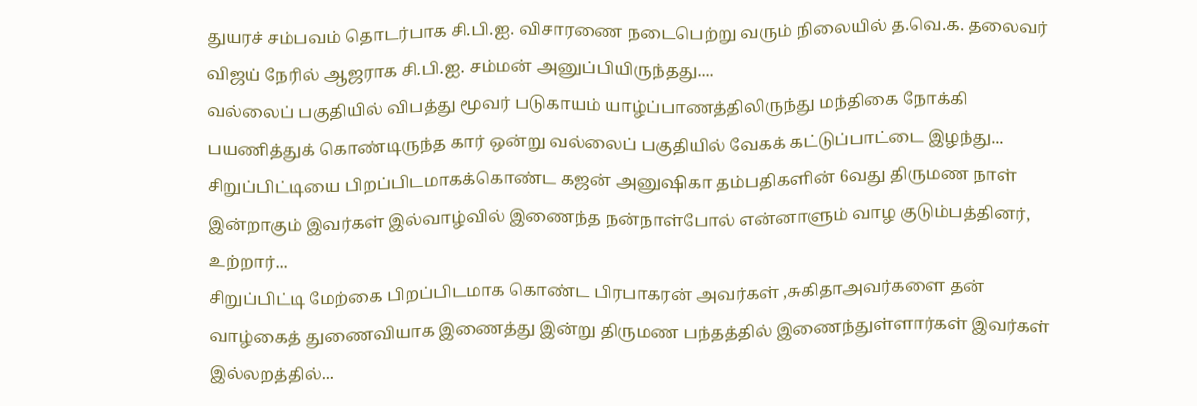துயரச் சம்பவம் தொடர்பாக சி.பி.ஐ. விசாரணை நடைபெற்று வரும் நிலையில் த.வெ.க. தலைவர் விஜய் நேரில் ஆஜராக சி.பி.ஐ. சம்மன் அனுப்பியிருந்தது....
வல்லைப் பகுதியில் விபத்து மூவர் படுகாயம் யாழ்ப்பாணத்திலிருந்து மந்திகை நோக்கி பயணித்துக் கொண்டிருந்த கார் ஒன்று வல்லைப் பகுதியில் வேகக் கட்டுப்பாட்டை இழந்து...
சிறுப்பிட்டியை பிறப்பிடமாகக்கொண்ட கஜன் அனுஷிகா தம்பதிகளின் 6வது திருமண நாள் இன்றாகும் இவர்கள் இல்வாழ்வில் இணைந்த நன்நாள்போல் என்னாளும் வாழ குடும்பத்தினர், உற்றார்...
சிறுப்பிட்டி மேற்கை பிறப்பிடமாக கொண்ட பிரபாகரன் அவர்கள் ,சுகிதாஅவர்களை தன் வாழ்கைத் துணைவியாக இணைத்து இன்று திருமண பந்தத்தில் இணைந்துள்ளார்கள் இவர்கள் இல்லறத்தில்...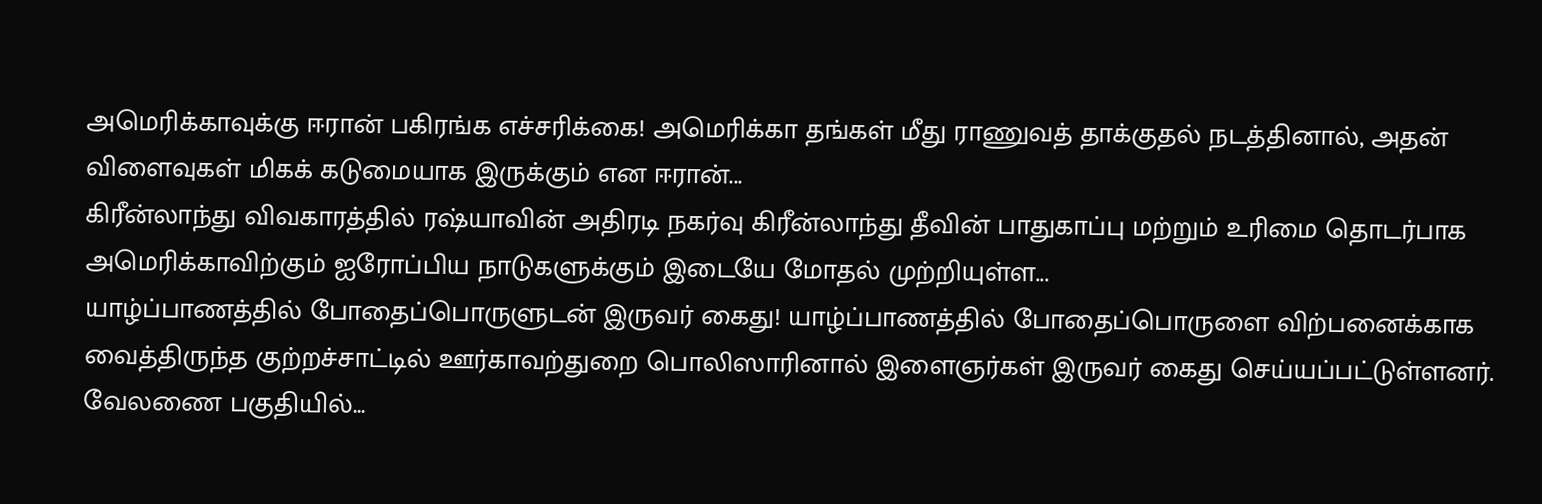அமெரிக்காவுக்கு ஈரான் பகிரங்க எச்சரிக்கை! அமெரிக்கா தங்கள் மீது ராணுவத் தாக்குதல் நடத்தினால், அதன் விளைவுகள் மிகக் கடுமையாக இருக்கும் என ஈரான்...
கிரீன்லாந்து விவகாரத்தில் ரஷ்யாவின் அதிரடி நகர்வு கிரீன்லாந்து தீவின் பாதுகாப்பு மற்றும் உரிமை தொடர்பாக அமெரிக்காவிற்கும் ஐரோப்பிய நாடுகளுக்கும் இடையே மோதல் முற்றியுள்ள...
யாழ்ப்பாணத்தில் போதைப்பொருளுடன் இருவர் கைது! யாழ்ப்பாணத்தில் போதைப்பொருளை விற்பனைக்காக வைத்திருந்த குற்றச்சாட்டில் ஊர்காவற்துறை பொலிஸாரினால் இளைஞர்கள் இருவர் கைது செய்யப்பட்டுள்ளனர். வேலணை பகுதியில்...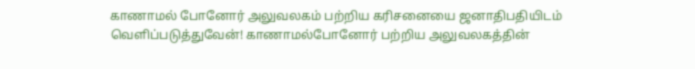காணாமல் போனோர் அலுவலகம் பற்றிய கரிசனையை ஜனாதிபதியிடம் வெளிப்படுத்துவேன்! காணாமல்போனோர் பற்றிய அலுவலகத்தின்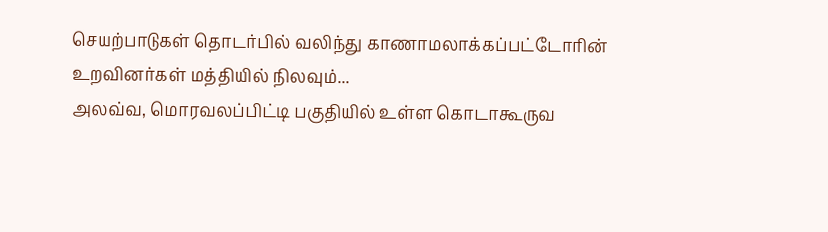செயற்பாடுகள் தொடர்பில் வலிந்து காணாமலாக்கப்பட்டோரின் உறவினர்கள் மத்தியில் நிலவும்...
அலவ்வ, மொரவலப்பிட்டி பகுதியில் உள்ள கொடாகூருவ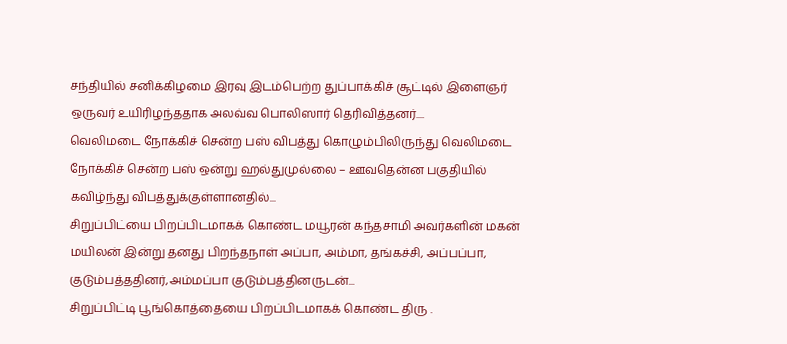சந்தியில் சனிக்கிழமை இரவு இடம்பெற்ற துப்பாக்கிச் சூட்டில் இளைஞர் ஒருவர் உயிரிழந்ததாக அலவ்வ பொலிஸார் தெரிவித்தனர்....
வெலிமடை நோக்கிச் சென்ற பஸ் விபத்து கொழும்பிலிருந்து வெலிமடை நோக்கிச் சென்ற பஸ் ஒன்று ஹல்துமுல்லை – ஊவதென்ன பகுதியில் கவிழ்ந்து விபத்துக்குள்ளானதில்...
சிறுப்பிட்யை பிறப்பிடமாகக் கொண்ட மயூரன் கந்தசாமி அவர்களின் மகன் மயிலன் இன்று தனது பிறந்தநாள் அப்பா, அம்மா, தங்கச்சி, அப்பப்பா, குடும்பத்ததினர்,அம்மப்பா குடும்பத்தினருடன்...
சிறுப்பிட்டி பூங்கொத்தையை பிறப்பிடமாகக் கொண்ட திரு .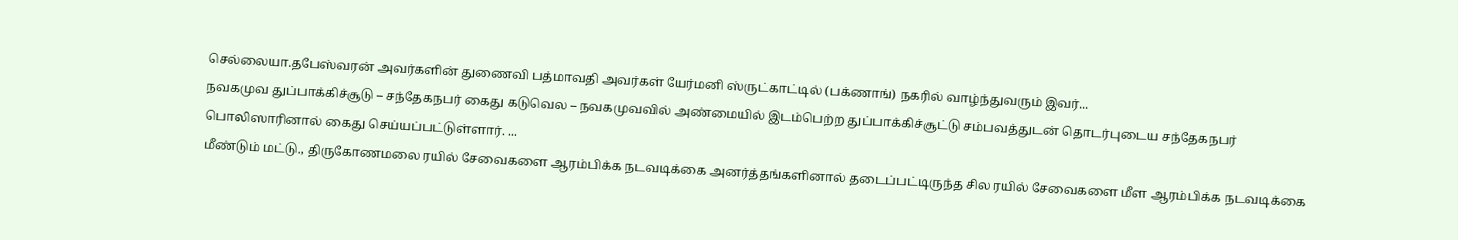செல்லையா.தபேஸ்வரன் அவர்களின் துணைவி பத்மாவதி அவர்கள் யேர்மனி ஸ்ருட்காட்டில் (பக்ணாங்) நகரில் வாழ்ந்துவரும் இவர்...
நவகமுவ துப்பாக்கிச்சூடு – சந்தேகநபர் கைது கடுவெல – நவகமுவவில் அண்மையில் இடம்பெற்ற துப்பாக்கிச்சூட்டு சம்பவத்துடன் தொடர்புடைய சந்தேகநபர் பொலிஸாரினால் கைது செய்யப்பட்டுள்ளார். ...
மீண்டும் மட்டு., திருகோணமலை ரயில் சேவைகளை ஆரம்பிக்க நடவடிக்கை அனர்த்தங்களினால் தடைப்பட்டிருந்த சில ரயில் சேவைகளை மீள ஆரம்பிக்க நடவடிக்கை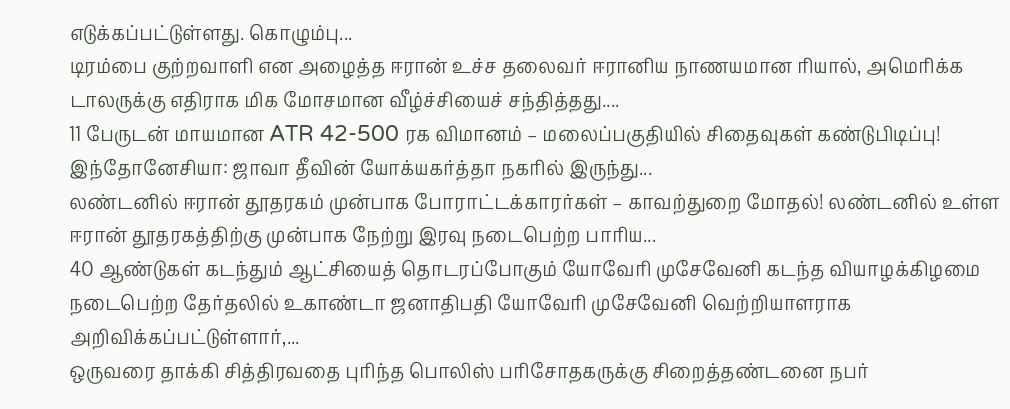எடுக்கப்பட்டுள்ளது. கொழும்பு...
டிரம்பை குற்றவாளி என அழைத்த ஈரான் உச்ச தலைவர் ஈரானிய நாணயமான ரியால், அமெரிக்க டாலருக்கு எதிராக மிக மோசமான வீழ்ச்சியைச் சந்தித்தது....
11 பேருடன் மாயமான ATR 42-500 ரக விமானம் – மலைப்பகுதியில் சிதைவுகள் கண்டுபிடிப்பு! இந்தோனேசியா: ஜாவா தீவின் யோக்யகர்த்தா நகரில் இருந்து...
லண்டனில் ஈரான் தூதரகம் முன்பாக போராட்டக்காரர்கள் – காவற்துறை மோதல்! லண்டனில் உள்ள ஈரான் தூதரகத்திற்கு முன்பாக நேற்று இரவு நடைபெற்ற பாரிய...
40 ஆண்டுகள் கடந்தும் ஆட்சியைத் தொடரப்போகும் யோவேரி முசேவேனி கடந்த வியாழக்கிழமை நடைபெற்ற தேர்தலில் உகாண்டா ஜனாதிபதி யோவேரி முசேவேனி வெற்றியாளராக அறிவிக்கப்பட்டுள்ளார்,...
ஒருவரை தாக்கி சித்திரவதை புரிந்த பொலிஸ் பரிசோதகருக்கு சிறைத்தண்டனை நபர்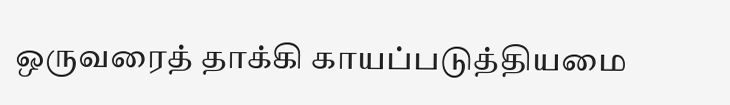ஒருவரைத் தாக்கி காயப்படுத்தியமை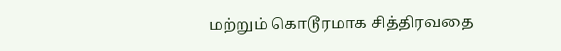மற்றும் கொடூரமாக சித்திரவதை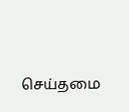செய்தமை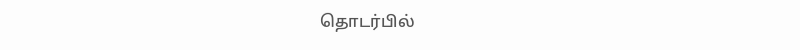தொடர்பில்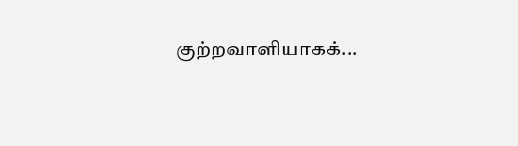குற்றவாளியாகக்...